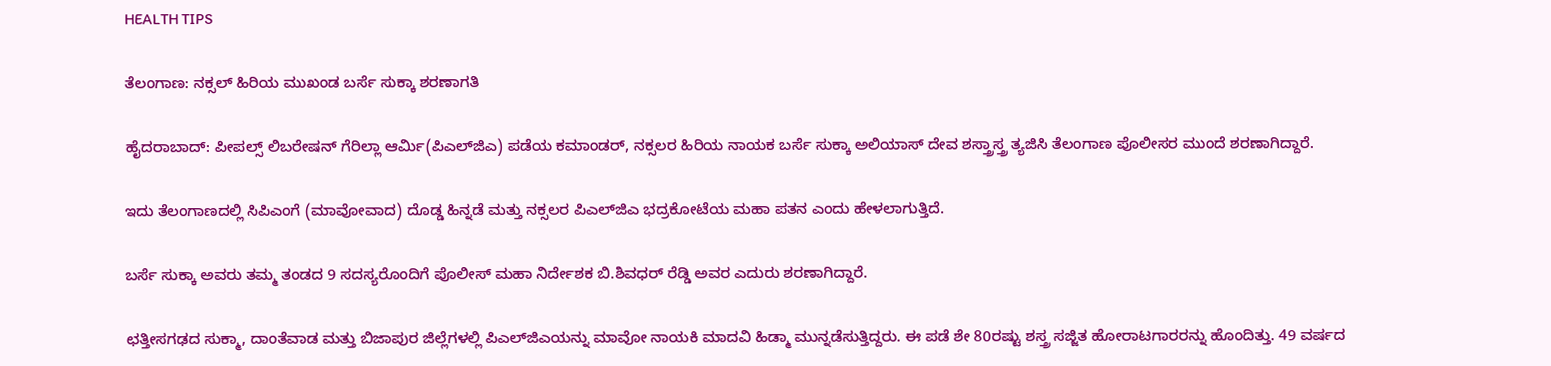HEALTH TIPS

ತೆಲಂಗಾಣ: ನಕ್ಸಲ್‌ ಹಿರಿಯ ಮುಖಂಡ ಬರ್ಸೆ ಸುಕ್ಕಾ ಶರಣಾಗತಿ

ಹೈದರಾಬಾದ್: ಪೀಪಲ್ಸ್ ಲಿಬರೇಷನ್ ಗೆರಿಲ್ಲಾ ಆರ್ಮಿ(ಪಿಎಲ್‌ಜಿಎ) ಪಡೆಯ ಕಮಾಂಡರ್, ನಕ್ಸಲರ ಹಿರಿಯ ನಾಯಕ ಬರ್ಸೆ ಸುಕ್ಕಾ ಅಲಿಯಾಸ್ ದೇವ ಶಸ್ತ್ರಾಸ್ತ್ರ ತ್ಯಜಿಸಿ ತೆಲಂಗಾಣ ಪೊಲೀಸರ ಮುಂದೆ ಶರಣಾಗಿದ್ದಾರೆ.

ಇದು ತೆಲಂಗಾಣದಲ್ಲಿ ಸಿಪಿಎಂಗೆ (ಮಾವೋವಾದ) ದೊಡ್ಡ ಹಿನ್ನಡೆ ಮತ್ತು ನಕ್ಸಲರ ಪಿಎಲ್‌ಜಿಎ ಭದ್ರಕೋಟೆಯ ಮಹಾ ಪತನ ಎಂದು ಹೇಳಲಾಗುತ್ತಿದೆ.

ಬರ್ಸೆ ಸುಕ್ಕಾ ಅವರು ತಮ್ಮ ತಂಡದ 9 ಸದಸ್ಯರೊಂದಿಗೆ ಪೊಲೀಸ್ ಮಹಾ ನಿರ್ದೇಶಕ ಬಿ.ಶಿವಧರ್‌ ರೆಡ್ಡಿ ಅವರ ಎದುರು ಶರಣಾಗಿದ್ದಾರೆ.

ಛತ್ತೀಸಗಢದ ಸುಕ್ಮಾ, ದಾಂತೆವಾಡ ಮತ್ತು ಬಿಜಾಪುರ ಜಿಲ್ಲೆಗಳಲ್ಲಿ ಪಿಎಲ್‌ಜಿಎಯನ್ನು ಮಾವೋ ನಾಯಕಿ ಮಾದವಿ ಹಿಡ್ಮಾ ಮುನ್ನಡೆಸುತ್ತಿದ್ದರು. ಈ ಪಡೆ ಶೇ 80ರಷ್ಟು ಶಸ್ತ್ರ ಸಜ್ಜಿತ ಹೋರಾಟಗಾರರನ್ನು ಹೊಂದಿತ್ತು. 49 ವರ್ಷದ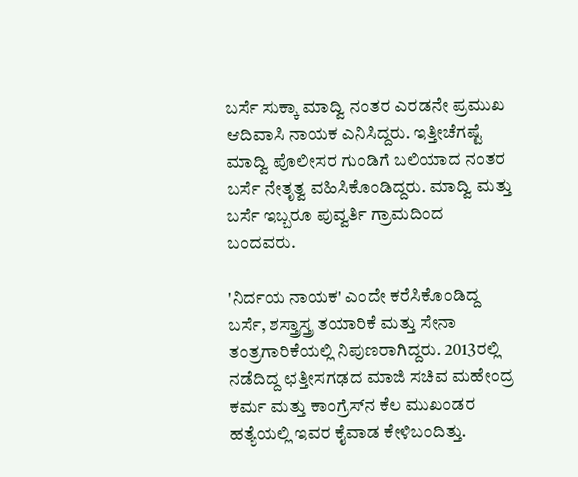ಬರ್ಸೆ ಸುಕ್ಕಾ ಮಾದ್ವಿ ನಂತರ ಎರಡನೇ ಪ್ರಮುಖ ಆದಿವಾಸಿ ನಾಯಕ ಎನಿಸಿದ್ದರು. ಇತ್ತೀಚೆಗಷ್ಟೆ ಮಾದ್ವಿ ಪೊಲೀಸರ ಗುಂಡಿಗೆ ಬಲಿಯಾದ ನಂತರ ಬರ್ಸೆ ನೇತೃತ್ವ ವಹಿಸಿಕೊಂಡಿದ್ದರು. ಮಾದ್ವಿ ಮತ್ತು ಬರ್ಸೆ ಇಬ್ಬರೂ ಪುವ್ವರ್ತಿ ಗ್ರಾಮದಿಂದ ಬಂದವರು.

'ನಿರ್ದಯ ನಾಯಕ' ಎಂದೇ ಕರೆಸಿಕೊಂಡಿದ್ದ ಬರ್ಸೆ, ಶಸ್ತ್ರಾಸ್ತ್ರ ತಯಾರಿಕೆ ಮತ್ತು ಸೇನಾ ತಂತ್ರಗಾರಿಕೆಯಲ್ಲಿ ನಿಪುಣರಾಗಿದ್ದರು. 2013ರಲ್ಲಿ ನಡೆದಿದ್ದ ಛತ್ತೀಸಗಢದ ಮಾಜಿ ಸಚಿವ ಮಹೇಂದ್ರ ಕರ್ಮ ಮತ್ತು ಕಾಂಗ್ರೆಸ್‌ನ ಕೆಲ ಮುಖಂಡರ ಹತ್ಯೆಯಲ್ಲಿ ಇವರ ಕೈವಾಡ ಕೇಳಿಬಂದಿತ್ತು.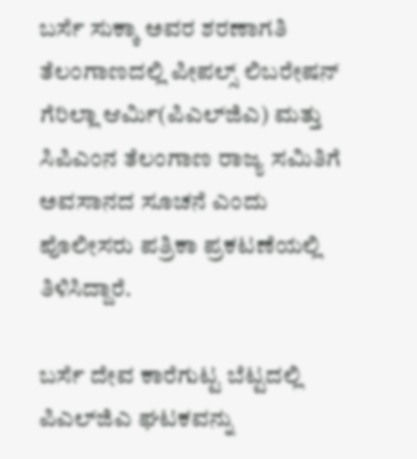ಬರ್ಸೆ ಸುಕ್ಕಾ ಅವರ ಶರಣಾಗತಿ ತೆಲಂಗಾಣದಲ್ಲಿ ಪೀಪಲ್ಸ್ ಲಿಬರೇಷನ್ ಗೆರಿಲ್ಲಾ ಆರ್ಮಿ(ಪಿಎಲ್‌ಜಿಎ) ಮತ್ತು ಸಿಪಿಎಂನ ತೆಲಂಗಾಣ ರಾಜ್ಯ ಸಮಿತಿಗೆ ಅವಸಾನದ ಸೂಚನೆ ಎಂದು ಪೊಲೀಸರು ಪತ್ರಿಕಾ ಪ್ರಕಟಣೆಯಲ್ಲಿ ತಿಳಿಸಿದ್ದಾರೆ.

ಬರ್ಸೆ ದೇವ ಕಾರೆಗುಟ್ಟ ಬೆಟ್ಟದಲ್ಲಿ ಪಿಎಲ್‌ಜಿಎ ಘಟಕವನ್ನು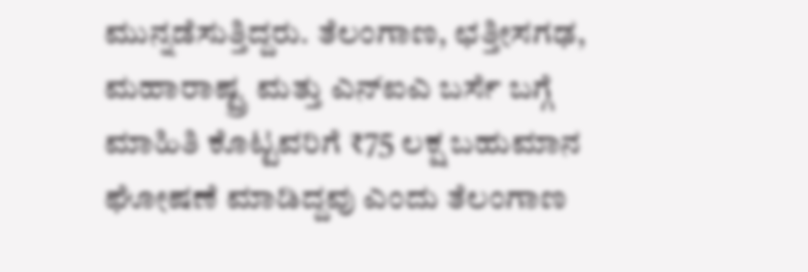ಮುನ್ನಡೆಸುತ್ತಿದ್ದರು. ತೆಲಂಗಾಣ, ಛತ್ತೀಸಗಢ, ಮಹಾರಾಷ್ಟ್ರ ಮತ್ತು ಎನ್‌ಐಎ ಬರ್ಸೆ ಬಗ್ಗೆ ಮಾಹಿತಿ ಕೊಟ್ಟವರಿಗೆ ₹75 ಲಕ್ಷ ಬಹುಮಾನ ಘೋಷಣೆ ಮಾಡಿದ್ದವು ಎಂದು ತೆಲಂಗಾಣ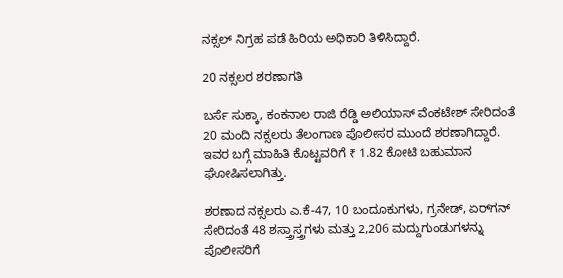ನಕ್ಸಲ್ ನಿಗ್ರಹ ಪಡೆ ಹಿರಿಯ ಅಧಿಕಾರಿ ತಿಳಿಸಿದ್ದಾರೆ.

20 ನಕ್ಸಲರ ಶರಣಾಗತಿ

ಬರ್ಸೆ ಸುಕ್ಕಾ, ಕಂಕನಾಲ ರಾಜಿ ರೆಡ್ಡಿ ಅಲಿಯಾಸ್ ವೆಂಕಟೇಶ್‌ ಸೇರಿದಂತೆ 20 ಮಂದಿ ನಕ್ಸಲರು ತೆಲಂಗಾಣ ಪೊಲೀಸರ ಮುಂದೆ ಶರಣಾಗಿದ್ದಾರೆ. ಇವರ ಬಗ್ಗೆ ಮಾಹಿತಿ ಕೊಟ್ಟವರಿಗೆ ₹ 1.82 ಕೋಟಿ ಬಹುಮಾನ ಘೋಷಿಸಲಾಗಿತ್ತು.

ಶರಣಾದ ನಕ್ಸಲರು ಎ.ಕೆ-47, 10 ಬಂದೂಕುಗಳು, ಗ್ರನೇಡ್, ಏರ್‌ಗನ್‌ ಸೇರಿದಂತೆ 48 ಶಸ್ತ್ರಾಸ್ತ್ರಗಳು ಮತ್ತು 2,206 ಮದ್ದುಗುಂಡುಗಳನ್ನು ಪೊಲೀಸರಿಗೆ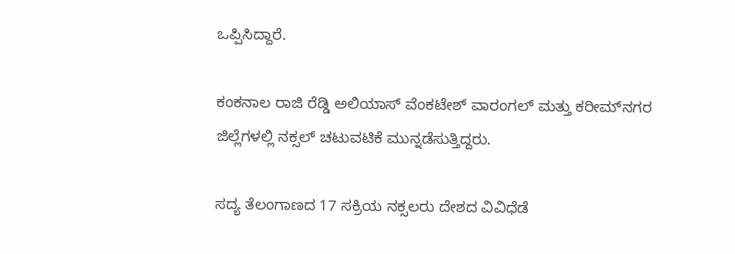ಒಪ್ಪಿಸಿದ್ದಾರೆ.

ಕಂಕನಾಲ ರಾಜಿ ರೆಡ್ಡಿ ಅಲಿಯಾಸ್ ವೆಂಕಟೇಶ್ ವಾರಂಗಲ್ ಮತ್ತು ಕರೀಮ್‌ನಗರ ಜಿಲ್ಲೆಗಳಲ್ಲಿ ನಕ್ಸಲ್‌ ಚಟುವಟಿಕೆ ಮುನ್ನಡೆಸುತ್ತಿದ್ದರು.

ಸದ್ಯ ತೆಲಂಗಾಣದ 17 ಸಕ್ರಿಯ ನಕ್ಸಲರು ದೇಶದ ವಿವಿಧೆಡೆ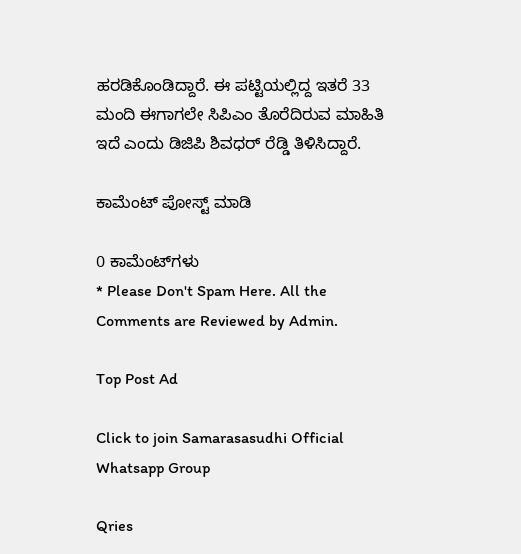ಹರಡಿಕೊಂಡಿದ್ದಾರೆ. ಈ ಪಟ್ಟಿಯಲ್ಲಿದ್ದ ಇತರೆ 33 ಮಂದಿ ಈಗಾಗಲೇ ಸಿಪಿಎಂ ತೊರೆದಿರುವ ಮಾಹಿತಿ ಇದೆ ಎಂದು ಡಿಜಿಪಿ ಶಿವಧರ್‌ ರೆಡ್ಡಿ ತಿಳಿಸಿದ್ದಾರೆ.

ಕಾಮೆಂಟ್‌‌ ಪೋಸ್ಟ್‌ ಮಾಡಿ

0 ಕಾಮೆಂಟ್‌ಗಳು
* Please Don't Spam Here. All the Comments are Reviewed by Admin.

Top Post Ad

Click to join Samarasasudhi Official Whatsapp Group

Qries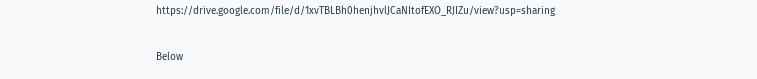https://drive.google.com/file/d/1xvTBLBh0henjhvlJCaNItofEXO_RJIZu/view?usp=sharing

Below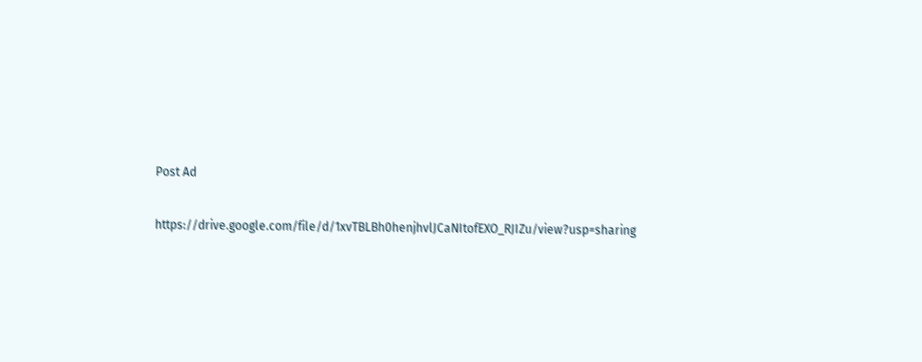Post Ad

https://drive.google.com/file/d/1xvTBLBh0henjhvlJCaNItofEXO_RJIZu/view?usp=sharing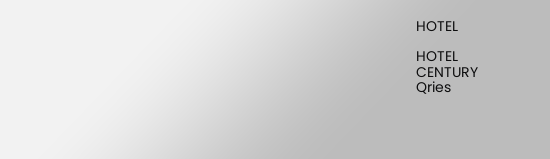HOTEL

HOTEL
CENTURY
Qries